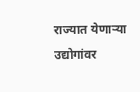राज्यात येणाऱ्या उद्योगांवर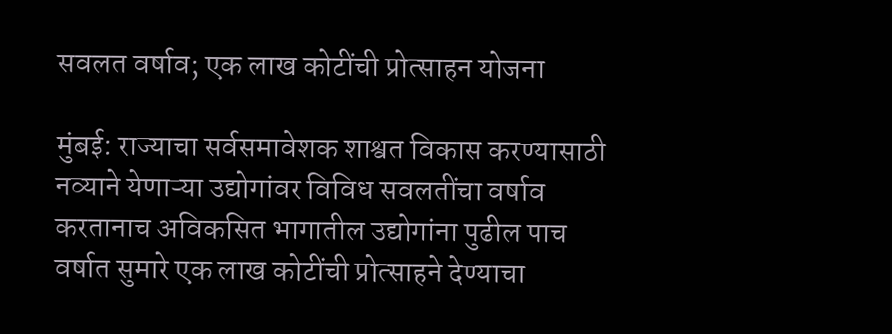सवलत वर्षाव; एक लाख कोटींची प्रोत्साहन योजना

मुंबई: राज्याचा सर्वसमावेशक शाश्वत विकास करण्यासाठी नव्याने येणाऱ्या उद्योगांवर विविध सवलतींचा वर्षाव करतानाच अविकसित भागातील उद्योगांना पुढील पाच वर्षात सुमारे एक लाख कोटींची प्रोत्साहने देण्याचा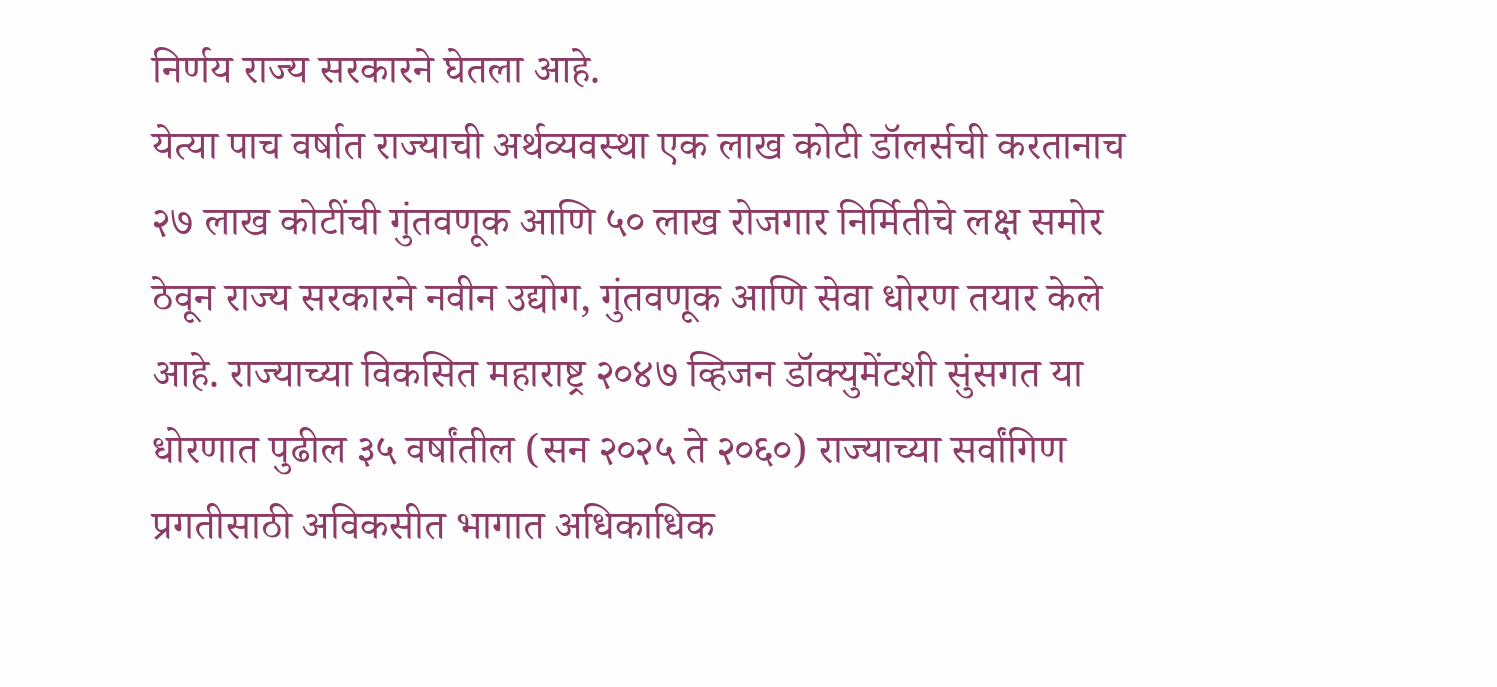निर्णय राज्य सरकारने घेतला आहे.
येत्या पाच वर्षात राज्याची अर्थव्यवस्था एक लाख कोटी डॉलर्सची करतानाच २७ लाख कोटींची गुंतवणूक आणि ५० लाख रोजगार निर्मितीचे लक्ष समोर ठेवून राज्य सरकारने नवीन उद्योग, गुंतवणूक आणि सेवा धोरण तयार केले आहे. राज्याच्या विकसित महाराष्ट्र २०४७ व्हिजन डॉक्युमेंटशी सुंसगत या धोरणात पुढील ३५ वर्षांतील (सन २०२५ ते २०६०) राज्याच्या सर्वांगिण प्रगतीसाठी अविकसीत भागात अधिकाधिक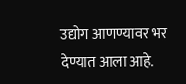उद्योग आणण्यावर भर देण्यात आला आहे.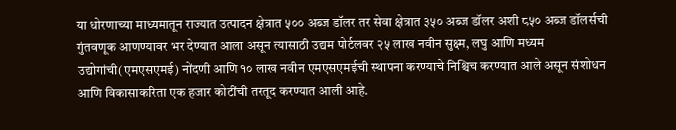या धोरणाच्या माध्यमातून राज्यात उत्पादन क्षेत्रात ५०० अब्ज डॉलर तर सेवा क्षेत्रात ३५० अब्ज डॉलर अशी ८५० अब्ज डॉलर्सची गुंतवणूक आणण्यावर भर देण्यात आला असून त्यासाठी उद्यम पोर्टलवर २५ लाख नवीन सुक्ष्म, लघु आणि मध्यम उद्योगांची(एमएसएमई) नोंदणी आणि १० लाख नवीन एमएसएमईची स्थापना करण्याचे निश्चिच करण्यात आले असून संशोधन आणि विकासाकरिता एक हजार कोटींची तरतूद करण्यात आली आहे.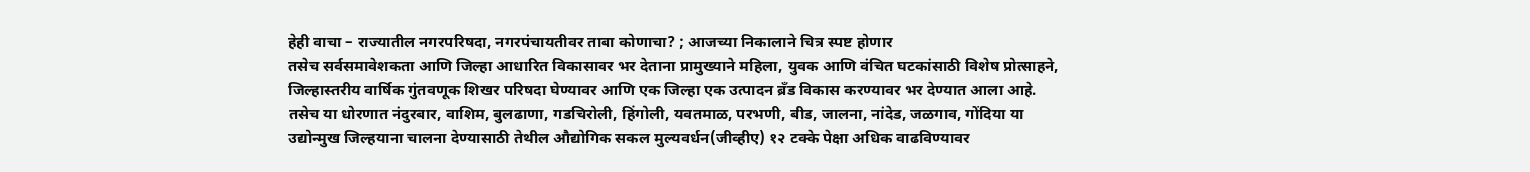हेही वाचा – राज्यातील नगरपरिषदा, नगरपंचायतीवर ताबा कोणाचा? ; आजच्या निकालाने चित्र स्पष्ट होणार
तसेच सर्वसमावेशकता आणि जिल्हा आधारित विकासावर भर देताना प्रामुख्याने महिला, युवक आणि वंचित घटकांसाठी विशेष प्रोत्साहने, जिल्हास्तरीय वार्षिक गुंतवणूक शिखर परिषदा घेण्यावर आणि एक जिल्हा एक उत्पादन ब्रॅंड विकास करण्यावर भर देण्यात आला आहे. तसेच या धोरणात नंदुरबार, वाशिम, बुलढाणा, गडचिरोली, हिंगोली, यवतमाळ, परभणी, बीड, जालना, नांदेड, जळगाव, गोंदिया या उद्योन्मुख जिल्हयाना चालना देण्यासाठी तेथील औद्योगिक सकल मुल्यवर्धन(जीव्हीए) १२ टक्के पेक्षा अधिक वाढविण्यावर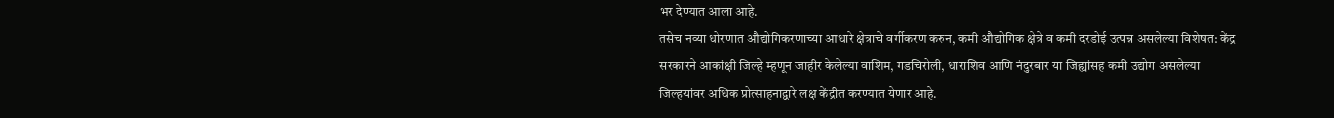भर देण्यात आला आहे.
तसेच नव्या धोरणात औद्योगिकरणाच्या आधारे क्षेत्राचे वर्गीकरण करुन, कमी औद्योगिक क्षेत्रे व कमी दरडोई उत्पन्न असलेल्या विशेषत: केंद्र सरकारने आकांक्षी जिल्हे म्हणून जाहीर केलेल्या वाशिम, गडचिरोली, धाराशिव आणि नंदुरबार या जिह्यांसह कमी उद्योग असलेल्या जिल्हयांवर अधिक प्रोत्साहनाद्वारे लक्ष केंद्रीत करण्यात येणार आहे.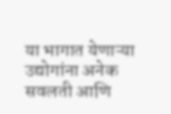या भागात येणाऱ्या उद्योगांना अनेक सवलती आणि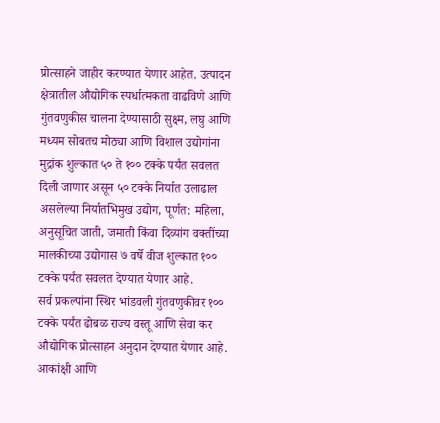प्रोत्साहने जाहीर करण्यात येणार आहेत. उत्पादन क्षेत्रातील औद्योगिक स्पर्धात्मकता वाढविणे आणि गुंतवणुकीस चालना देण्यासाठी सुक्ष्म, लघु आणि मध्यम सोबतच मोठ्या आणि विशाल उद्योगांना मुद्रांक शुल्कात ५० ते १०० टक्के पर्यंत सवलत दिली जाणार असून ५० टक्के निर्यात उलाढाल असलेल्या निर्यातभिमुख उद्योग, पूर्णत: महिला, अनुसूचित जाती, जमाती किंवा दिव्यांग वक्तींच्या मालकीच्या उद्योगास ७ वर्षे वीज शुल्कात १०० टक्के पर्यंत सवलत देण्यात येणार आहे.
सर्व प्रकल्पांना स्थिर भांडवली गुंतवणुकीवर १०० टक्के पर्यंत ढोबळ राज्य वस्तू आणि सेवा कर औद्योगिक प्रोत्साहन अनुदान देण्यात येणार आहे. आकांक्षी आणि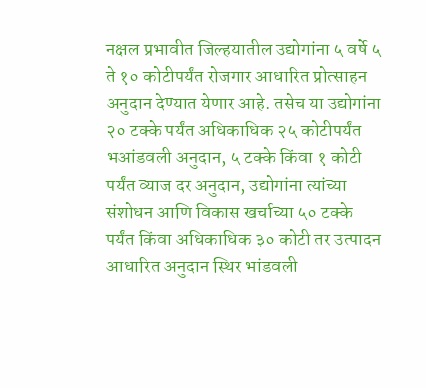नक्षल प्रभावीत जिल्हयातील उद्योगांना ५ वर्षे ५ ते १० कोटीपर्यंत रोजगार आधारित प्रोत्साहन अनुदान देण्यात येणार आहे. तसेच या उद्योगांना २० टक्के पर्यंत अधिकाधिक २५ कोटीपर्यंत भआंडवली अनुदान, ५ टक्के किंवा १ कोटी पर्यंत व्याज दर अनुदान, उद्योगांना त्यांच्या संशोधन आणि विकास खर्चाच्या ५० टक्के पर्यंत किंवा अधिकाधिक ३० कोटी तर उत्पादन आधारित अनुदान स्थिर भांडवली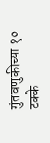गुंतवणुकीच्या १० टक्के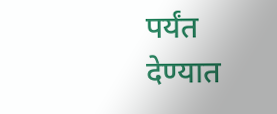पर्यंत देण्यात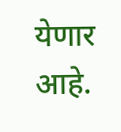येणार आहे.